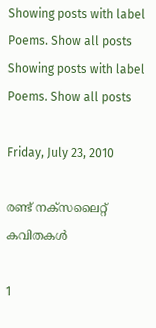Showing posts with label Poems. Show all posts
Showing posts with label Poems. Show all posts

Friday, July 23, 2010

രണ്ട് നക്‌സലൈറ്റ് കവിതകള്‍

1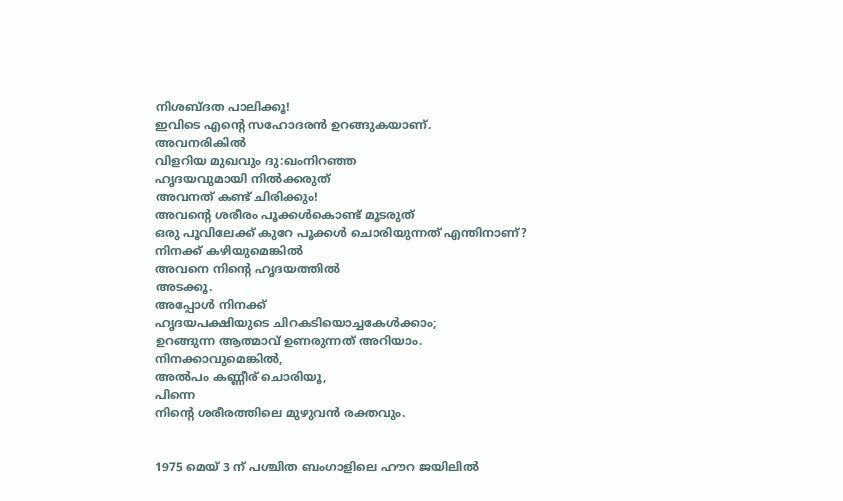നിശബ്ദത പാലിക്കൂ!
ഇവിടെ എന്റെ സഹോദരന്‍ ഉറങ്ങുകയാണ്.
അവനരികില്‍
വിളറിയ മുഖവും ദു:ഖംനിറഞ്ഞ
ഹൃദയവുമായി നില്‍ക്കരുത്
അവനത് കണ്ട് ചിരിക്കും!
അവന്റെ ശരീരം പൂക്കള്‍കൊണ്ട് മൂടരുത്
ഒരു പൂവിലേക്ക് കുറേ പൂക്കള്‍ ചൊരിയുന്നത് എന്തിനാണ്?
നിനക്ക് കഴിയുമെങ്കില്‍
അവനെ നിന്റെ ഹൃദയത്തില്‍
അടക്കൂ.
അപ്പോള്‍ നിനക്ക്
ഹൃദയപക്ഷിയുടെ ചിറകടിയൊച്ചകേള്‍ക്കാം;
ഉറങ്ങുന്ന ആത്മാവ് ഉണരുന്നത് അറിയാം.
നിനക്കാവുമെങ്കില്‍,
അല്‍പം കണ്ണീര് ചൊരിയൂ,
പിന്നെ
നിന്റെ ശരീരത്തിലെ മുഴുവന്‍ രക്തവും.


1975 മെയ് 3 ന് പശ്ചിത ബംഗാളിലെ ഹൗറ ജയിലില്‍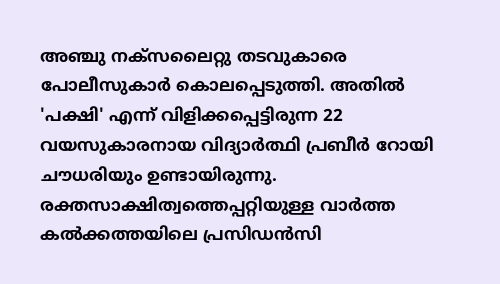അഞ്ചു നക്‌സലൈറ്റു തടവുകാരെ പോലീസുകാര്‍ കൊലപ്പെടുത്തി. അതില്‍ 'പക്ഷി' എന്ന് വിളിക്കപ്പെട്ടിരുന്ന 22 വയസുകാരനായ വിദ്യാര്‍ത്ഥി പ്രബീര്‍ റോയി ചൗധരിയും ഉണ്ടായിരുന്നു. രക്തസാക്ഷിത്വത്തെപ്പറ്റിയുള്ള വാര്‍ത്ത കല്‍ക്കത്തയിലെ പ്രസിഡന്‍സി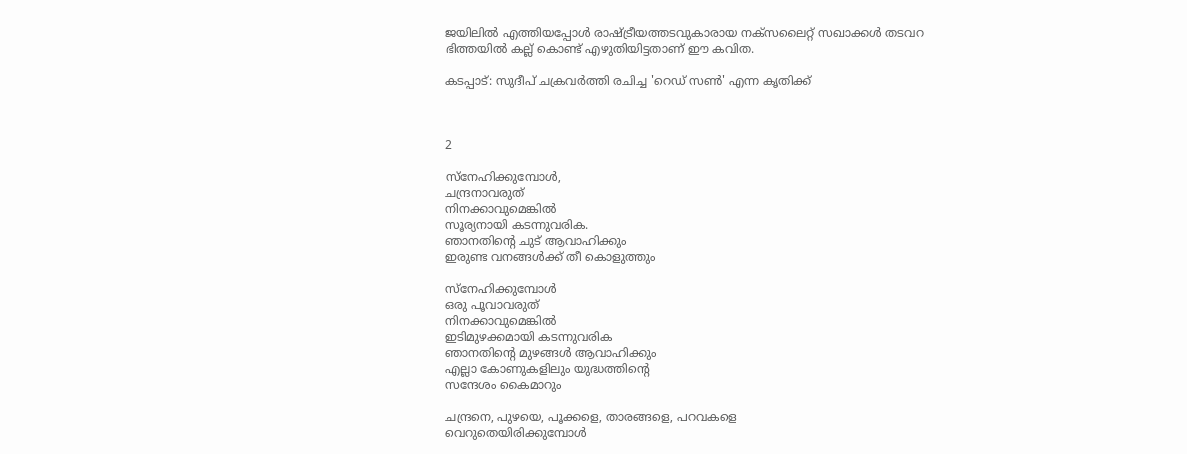ജയിലില്‍ എത്തിയപ്പോള്‍ രാഷ്ട്രീയത്തടവുകാരായ നക്‌സലൈറ്റ് സഖാക്കള്‍ തടവറ ഭിത്തയില്‍ കല്ല് കൊണ്ട് എഴുതിയിട്ടതാണ് ഈ കവിത.

കടപ്പാട്: സുദീപ് ചക്രവര്‍ത്തി രചിച്ച 'റെഡ് സണ്‍' എന്ന കൃതിക്ക്



2

സ്‌നേഹിക്കുമ്പോള്‍,
ചന്ദ്രനാവരുത്
നിനക്കാവുമെങ്കില്‍
സൂര്യനായി കടന്നുവരിക.
ഞാനതിന്റെ ചുട് ആവാഹിക്കും
ഇരുണ്ട വനങ്ങള്‍ക്ക് തീ കൊളുത്തും

സ്‌നേഹിക്കുമ്പോള്‍
ഒരു പൂവാവരുത്
നിനക്കാവുമെങ്കില്‍
ഇടിമുഴക്കമായി കടന്നുവരിക
ഞാനതിന്റെ മുഴങ്ങള്‍ ആവാഹിക്കും
എല്ലാ കോണുകളിലും യുദ്ധത്തിന്റെ
സന്ദേശം കൈമാറും

ചന്ദ്രനെ, പുഴയെ, പൂക്കളെ, താരങ്ങളെ, പറവകളെ
വെറുതെയിരിക്കുമ്പോള്‍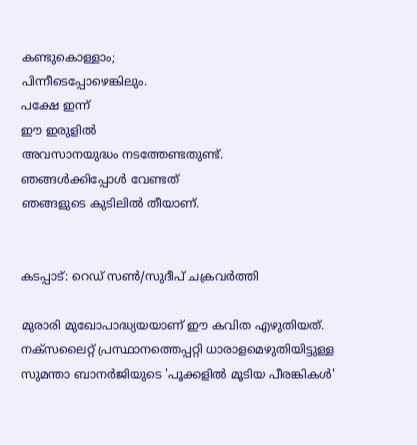കണ്ടുകൊള്ളാം;
പിന്നീടെപ്പോഴെങ്കിലും.
പക്ഷേ ഇന്ന്
ഈ ഇരുളില്‍
അവസാനയുദ്ധം നടത്തേണ്ടതുണ്ട്.
ഞങ്ങള്‍ക്കിപ്പോള്‍ വേണ്ടത്
ഞങ്ങളുടെ കുടിലില്‍ തീയാണ്.


കടപ്പാട്: റെഡ് സണ്‍/സുദീപ് ചക്രവര്‍ത്തി

മുരാരി മുഖോപാദ്ധ്യയയാണ് ഈ കവിത എഴുതിയത്. നക്‌സലൈറ്റ് പ്രസ്ഥാനത്തെപ്പറ്റി ധാരാളമെഴുതിയിട്ടുള്ള സുമന്താ ബാനര്‍ജിയുടെ 'പൂക്കളില്‍ മൂടിയ പീരങ്കികള്‍'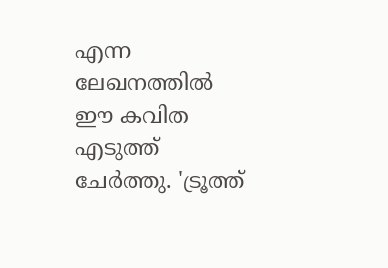എന്ന ലേഖനത്തില്‍ ഈ കവിത എടുത്ത് ചേര്‍ത്തു. 'ട്രൂത്ത്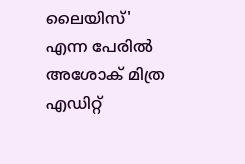ലൈയിസ്' എന്ന പേരില്‍ അശോക് മിത്ര എഡിറ്റ്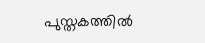പുസ്തകത്തില്‍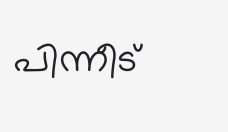പിന്നീട്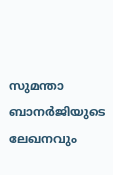സുമന്താ ബാനര്‍ജിയുടെ ലേഖനവും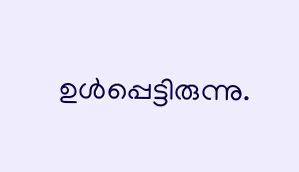ഉള്‍പ്പെട്ടിരുന്നു.